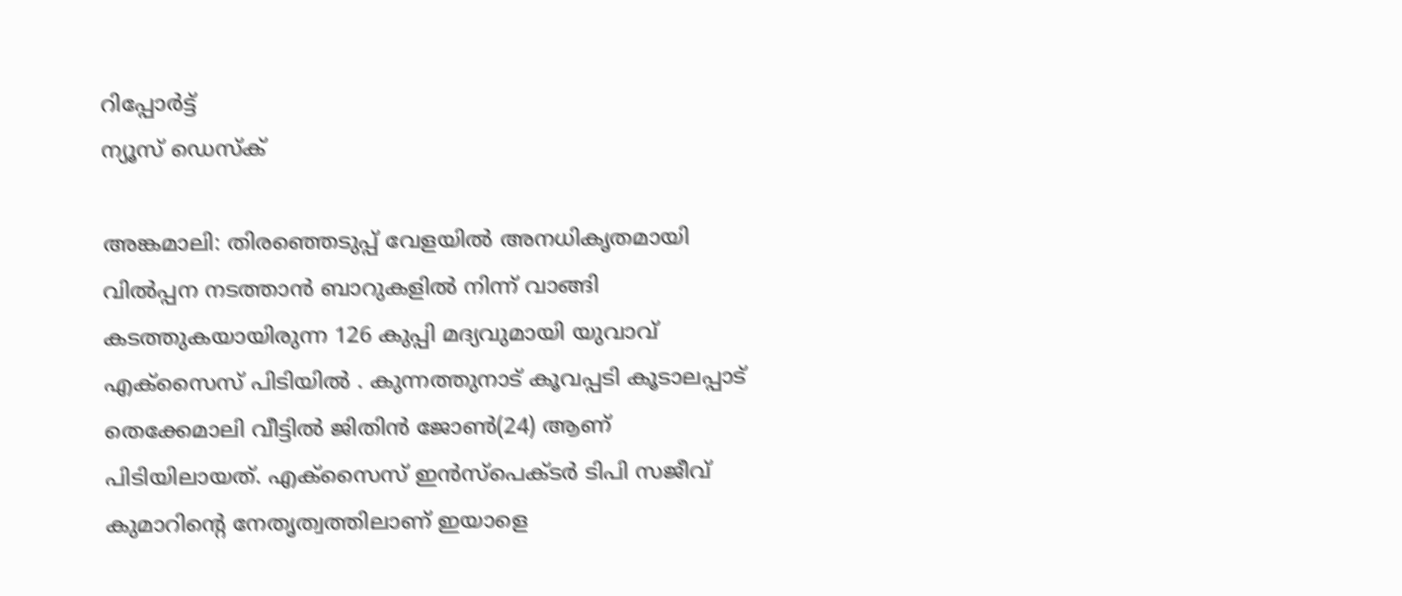റിപ്പോര്‍ട്ട്
ന്യൂസ് ഡെസ്ക്

അങ്കമാലി: തിരഞ്ഞെടുപ്പ് വേളയില്‍ അനധികൃതമായി വില്‍പ്പന നടത്താന്‍ ബാറുകളില്‍ നിന്ന് വാങ്ങി കടത്തുകയായിരുന്ന 126 കുപ്പി മദ്യവുമായി യുവാവ് എക്‌സൈസ് പിടിയില്‍ . കുന്നത്തുനാട് കൂവപ്പടി കൂടാലപ്പാട് തെക്കേമാലി വീട്ടില്‍ ജിതിന്‍ ജോണ്‍(24) ആണ് പിടിയിലായത്. എക്‌സൈസ് ഇന്‍സ്‌പെക്ടര്‍ ടിപി സജീവ് കുമാറിന്റെ നേതൃത്വത്തിലാണ് ഇയാളെ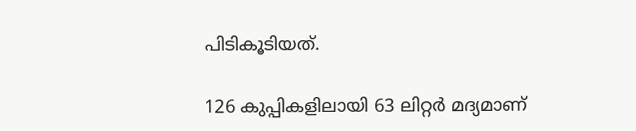പിടികൂടിയത്.

126 കുപ്പികളിലായി 63 ലിറ്റര്‍ മദ്യമാണ്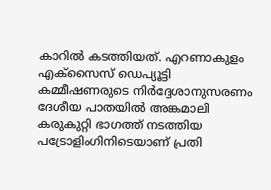കാറില്‍ കടത്തിയത്. എറണാകുളം എക്‌സൈസ് ഡെപ്യൂട്ടി കമ്മീഷണരുടെ നിര്‍ദ്ദേശാനുസരണം ദേശീയ പാതയില്‍ അങ്കമാലി കരുകുറ്റി ഭാഗത്ത് നടത്തിയ പട്രോളിംഗിനിടെയാണ് പ്രതി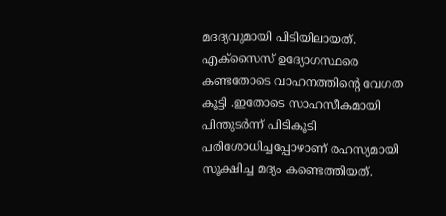മദദ്യവുമായി പിടിയിലായത്. എക്‌സൈസ് ഉദ്യോഗസ്ഥരെ കണ്ടതോടെ വാഹനത്തിന്റെ വേഗത കൂട്ടി .ഇതോടെ സാഹസീകമായി പിന്തുടര്‍ന്ന് പിടികൂടി പരിശോധിച്ചപ്പോഴാണ് രഹസ്യമായി സൂക്ഷിച്ച മദ്യം കണ്ടെത്തിയത്.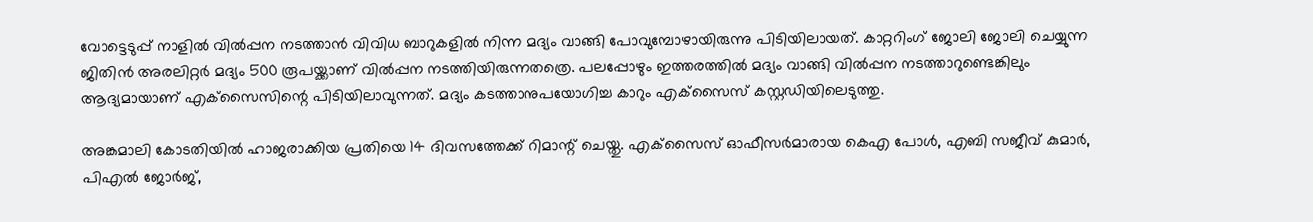വോട്ടെടുപ്പ് നാളില്‍ വില്‍പ്പന നടത്താന്‍ വിവിധ ബാറുകളില്‍ നിന്ന മദ്യം വാങ്ങി പോവുമ്പോഴായിരുന്നു പിടിയിലായത്. കാറ്ററിംഗ് ജോലി ജോലി ചെയ്യുന്ന ജിതിന്‍ അരലിറ്റര്‍ മദ്യം 500 രൂപയ്ക്കാണ് വില്‍പ്പന നടത്തിയിരുന്നതത്രെ. പലപ്പോഴും ഇത്തരത്തില്‍ മദ്യം വാങ്ങി വില്‍പ്പന നടത്താറുണ്ടെങ്കിലും ആദ്യമായാണ് എക്‌സൈസിന്റെ പിടിയിലാവുന്നത്. മദ്യം കടത്താനുപയോഗിച്ച കാറും എക്‌സൈസ് കസ്റ്റഡിയിലെടുത്തു.

അങ്കമാലി കോടതിയില്‍ ഹാജരാക്കിയ പ്രതിയെ 14 ദിവസത്തേക്ക് റിമാന്റ് ചെയ്തു. എക്‌സൈസ് ഓഫീസര്‍മാരായ കെഎ പോള്‍, എബി സജീവ് കുമാര്‍, പിഎല്‍ ജോര്‍ജ്,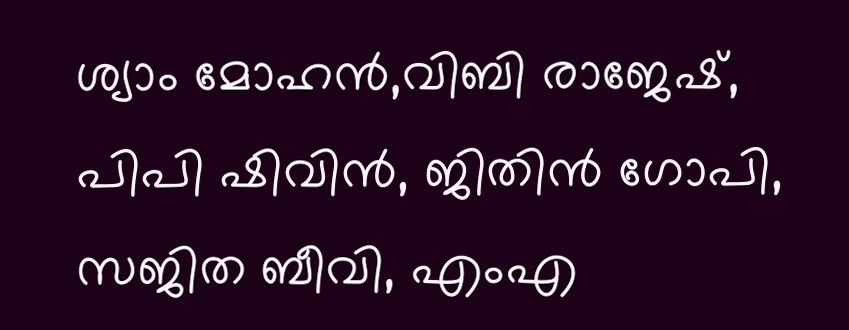ശ്യാം മോഹന്‍,വിബി രാജേഷ്, പിപി ഷിവിന്‍, ജിതിന്‍ ഗോപി, സജിത ബീവി, എംഎ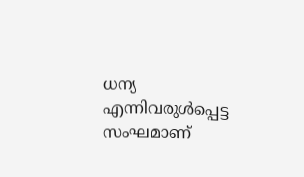ധന്യ എന്നിവരുള്‍പ്പെട്ട സംഘമാണ്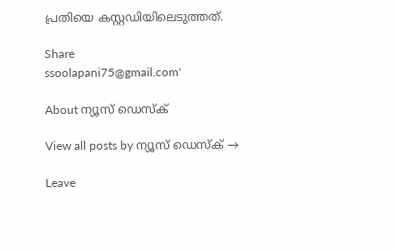പ്രതിയെ കസ്റ്റഡിയിലെടുത്തത്.

Share
ssoolapani75@gmail.com'

About ന്യൂസ് ഡെസ്ക്

View all posts by ന്യൂസ് ഡെസ്ക് →

Leave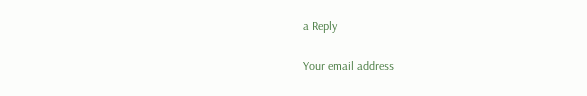a Reply

Your email address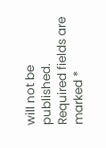will not be published. Required fields are marked *